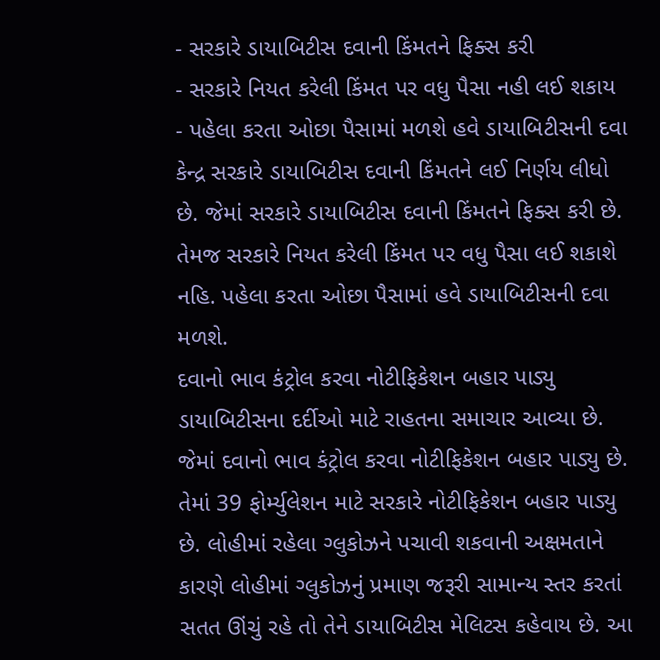- સરકારે ડાયાબિટીસ દવાની કિંમતને ફિક્સ કરી
- સરકારે નિયત કરેલી કિંમત પર વધુ પૈસા નહી લઈ શકાય
- પહેલા કરતા ઓછા પૈસામાં મળશે હવે ડાયાબિટીસની દવા
કેન્દ્ર સરકારે ડાયાબિટીસ દવાની કિંમતને લઈ નિર્ણય લીધો છે. જેમાં સરકારે ડાયાબિટીસ દવાની કિંમતને ફિક્સ કરી છે. તેમજ સરકારે નિયત કરેલી કિંમત પર વધુ પૈસા લઈ શકાશે નહિ. પહેલા કરતા ઓછા પૈસામાં હવે ડાયાબિટીસની દવા મળશે.
દવાનો ભાવ કંટ્રોલ કરવા નોટીફિકેશન બહાર પાડ્યુ
ડાયાબિટીસના દર્દીઓ માટે રાહતના સમાચાર આવ્યા છે. જેમાં દવાનો ભાવ કંટ્રોલ કરવા નોટીફિકેશન બહાર પાડ્યુ છે. તેમાં 39 ફોર્મ્યુલેશન માટે સરકારે નોટીફિકેશન બહાર પાડ્યુ છે. લોહીમાં રહેલા ગ્લુકોઝને પચાવી શકવાની અક્ષમતાને કારણે લોહીમાં ગ્લુકોઝનું પ્રમાણ જરૂરી સામાન્ય સ્તર કરતાં સતત ઊંચું રહે તો તેને ડાયાબિટીસ મેલિટસ કહેવાય છે. આ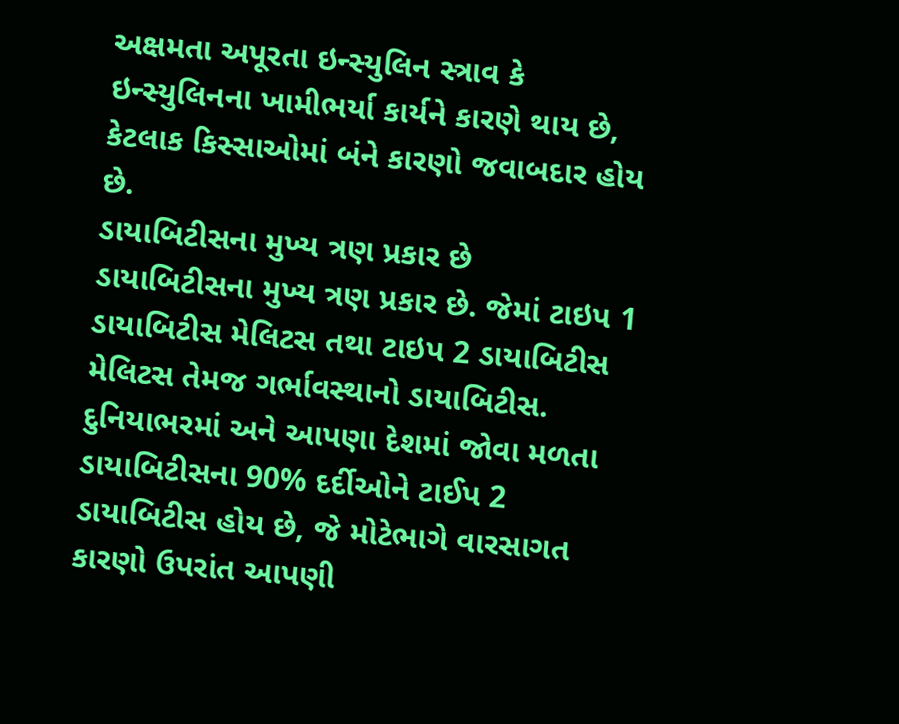અક્ષમતા અપૂરતા ઇન્સ્યુલિન સ્ત્રાવ કે ઇન્સ્યુલિનના ખામીભર્યા કાર્યને કારણે થાય છે, કેટલાક કિસ્સાઓમાં બંને કારણો જવાબદાર હોય છે.
ડાયાબિટીસના મુખ્ય ત્રણ પ્રકાર છે
ડાયાબિટીસના મુખ્ય ત્રણ પ્રકાર છે. જેમાં ટાઇપ 1 ડાયાબિટીસ મેલિટસ તથા ટાઇપ 2 ડાયાબિટીસ મેલિટસ તેમજ ગર્ભાવસ્થાનો ડાયાબિટીસ. દુનિયાભરમાં અને આપણા દેશમાં જોવા મળતા ડાયાબિટીસના 90% દર્દીઓને ટાઈપ 2 ડાયાબિટીસ હોય છે, જે મોટેભાગે વારસાગત કારણો ઉપરાંત આપણી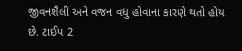જીવનશૈલી અને વજન વધુ હોવાના કારણે થતો હોય છે. ટાઈપ 2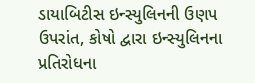ડાયાબિટીસ ઇન્સ્યુલિનની ઉણપ ઉપરાંત, કોષો દ્વારા ઇન્સ્યુલિનના પ્રતિરોધના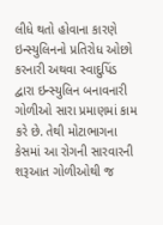લીધે થતો હોવાના કારણે ઇન્સ્યુલિનનો પ્રતિરોધ ઓછો કરનારી અથવા સ્વાદુપિંડ દ્વારા ઇન્સ્યુલિન બનાવનારી ગોળીઓ સારા પ્રમાણમાં કામ કરે છે. તેથી મોટાભાગના કેસમાં આ રોગની સારવારની શરૂઆત ગોળીઓથી જ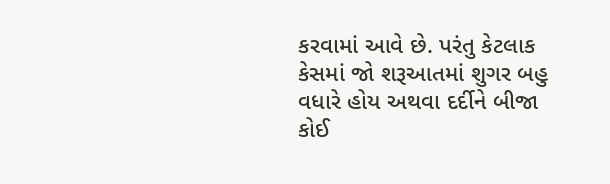કરવામાં આવે છે. પરંતુ કેટલાક કેસમાં જો શરૂઆતમાં શુગર બહુ વધારે હોય અથવા દર્દીને બીજા કોઈ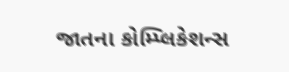જાતના કોમ્પ્લિકેશન્સ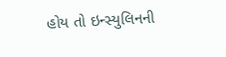હોય તો ઇન્સ્યુલિનની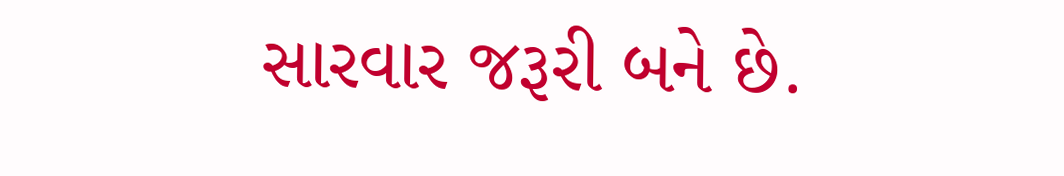સારવાર જરૂરી બને છે.